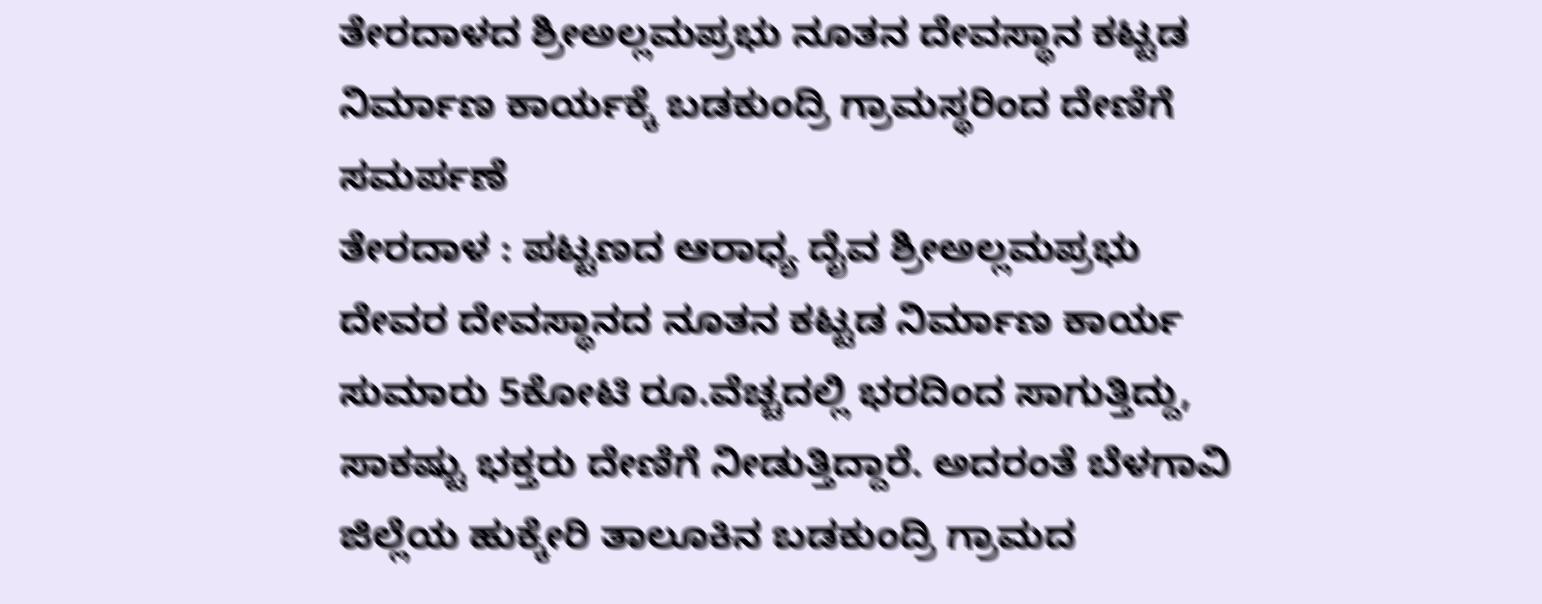ತೇರದಾಳದ ಶ್ರೀಅಲ್ಲಮಪ್ರಭು ನೂತನ ದೇವಸ್ಥಾನ ಕಟ್ಟಡ ನಿರ್ಮಾಣ ಕಾರ್ಯಕ್ಕೆ ಬಡಕುಂದ್ರಿ ಗ್ರಾಮಸ್ಥರಿಂದ ದೇಣಿಗೆ ಸಮರ್ಪಣೆ
ತೇರದಾಳ : ಪಟ್ಟಣದ ಆರಾಧ್ಯ ದೈವ ಶ್ರೀಅಲ್ಲಮಪ್ರಭು ದೇವರ ದೇವಸ್ಥಾನದ ನೂತನ ಕಟ್ಟಡ ನಿರ್ಮಾಣ ಕಾರ್ಯ ಸುಮಾರು 5ಕೋಟಿ ರೂ.ವೆಚ್ಚದಲ್ಲಿ ಭರದಿಂದ ಸಾಗುತ್ತಿದ್ದು, ಸಾಕಷ್ಟು ಭಕ್ತರು ದೇಣಿಗೆ ನೀಡುತ್ತಿದ್ದಾರೆ. ಅದರಂತೆ ಬೆಳಗಾವಿ ಜಿಲ್ಲೆಯ ಹುಕ್ಕೇರಿ ತಾಲೂಕಿನ ಬಡಕುಂದ್ರಿ ಗ್ರಾಮದ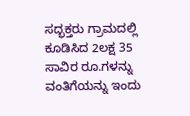ಸದ್ಭಕ್ತರು ಗ್ರಾಮದಲ್ಲಿ ಕೂಡಿಸಿದ 2ಲಕ್ಷ 35 ಸಾವಿರ ರೂ.ಗಳನ್ನು ವಂತಿಗೆಯನ್ನು ಇಂದು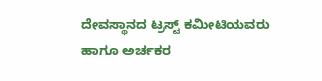ದೇವಸ್ಥಾನದ ಟ್ರಸ್ಟ್ ಕಮೀಟಿಯವರು ಹಾಗೂ ಅರ್ಚಕರ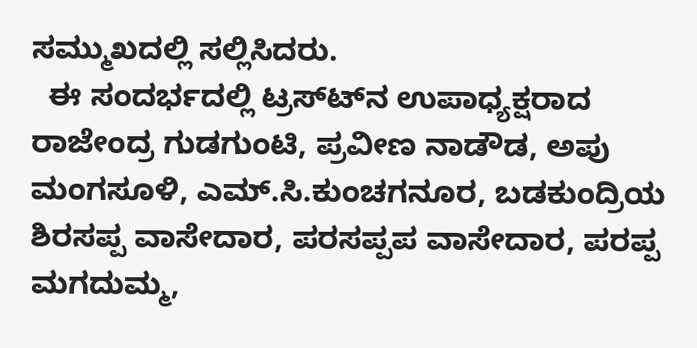ಸಮ್ಮುಖದಲ್ಲಿ ಸಲ್ಲಿಸಿದರು.
  ಈ ಸಂದರ್ಭದಲ್ಲಿ ಟ್ರಸ್ಟ್‍ನ ಉಪಾಧ್ಯಕ್ಷರಾದ ರಾಜೇಂದ್ರ ಗುಡಗುಂಟಿ, ಪ್ರವೀಣ ನಾಡೌಡ, ಅಪು ಮಂಗಸೂಳಿ, ಎಮ್.ಸಿ.ಕುಂಚಗನೂರ, ಬಡಕುಂದ್ರಿಯ ಶಿರಸಪ್ಪ ವಾಸೇದಾರ, ಪರಸಪ್ಪಪ ವಾಸೇದಾರ, ಪರಪ್ಪ ಮಗದುಮ್ಮ,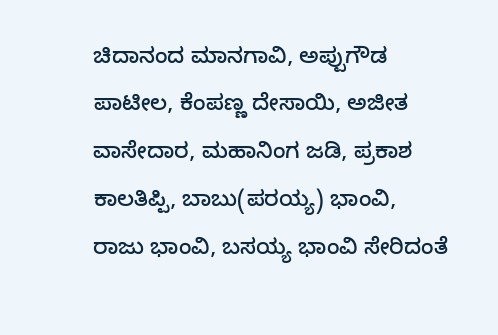ಚಿದಾನಂದ ಮಾನಗಾವಿ, ಅಪ್ಪುಗೌಡ ಪಾಟೀಲ, ಕೆಂಪಣ್ಣ ದೇಸಾಯಿ, ಅಜೀತ ವಾಸೇದಾರ, ಮಹಾನಿಂಗ ಜಡಿ, ಪ್ರಕಾಶ ಕಾಲತಿಪ್ಪಿ, ಬಾಬು(ಪರಯ್ಯ) ಭಾಂವಿ, ರಾಜು ಭಾಂವಿ, ಬಸಯ್ಯ ಭಾಂವಿ ಸೇರಿದಂತೆ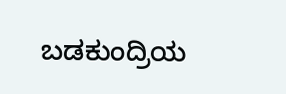ಬಡಕುಂದ್ರಿಯ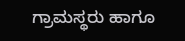ಗ್ರಾಮಸ್ಥರು ಹಾಗೂ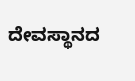ದೇವಸ್ಥಾನದ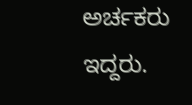ಅರ್ಚಕರು ಇದ್ದರು.